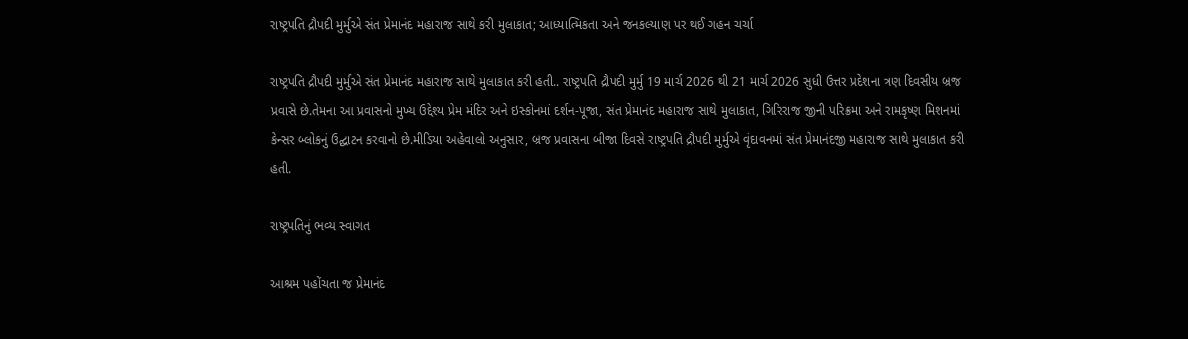રાષ્ટ્રપતિ દ્રૌપદી મુર્મુએ સંત પ્રેમાનંદ મહારાજ સાથે કરી મુલાકાત; આધ્યાત્મિકતા અને જનકલ્યાણ પર થઈ ગહન ચર્ચા

રાષ્ટ્રપતિ દ્રૌપદી મુર્મુએ સંત પ્રેમાનંદ મહારાજ સાથે મુલાકાત કરી હતી.. રાષ્ટ્રપતિ દ્રૌપદી મુર્મુ 19 માર્ચ 2026 થી 21 માર્ચ 2026 સુધી ઉત્તર પ્રદેશના ત્રણ દિવસીય બ્રજ પ્રવાસે છે.તેમના આ પ્રવાસનો મુખ્ય ઉદ્દેશ્ય પ્રેમ મંદિર અને ઇસ્કોનમાં દર્શન-પૂજા, સંત પ્રેમાનંદ મહારાજ સાથે મુલાકાત, ગિરિરાજ જીની પરિક્રમા અને રામકૃષ્ણ મિશનમાં કેન્સર બ્લોકનું ઉદ્ઘાટન કરવાનો છે.મીડિયા અહેવાલો અનુસાર, બ્રજ પ્રવાસના બીજા દિવસે રાષ્ટ્રપતિ દ્રૌપદી મુર્મુએ વૃંદાવનમાં સંત પ્રેમાનંદજી મહારાજ સાથે મુલાકાત કરી હતી.

રાષ્ટ્રપતિનું ભવ્ય સ્વાગત

આશ્રમ પહોંચતા જ પ્રેમાનંદ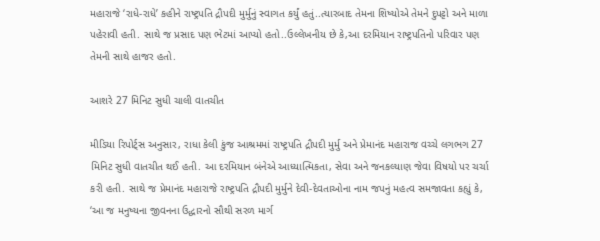મહારાજે ‘રાધે-રાધે’ કહીને રાષ્ટ્રપતિ દ્રૌપદી મુર્મુનું સ્વાગત કર્યું હતું..ત્યારબાદ તેમના શિષ્યોએ તેમને દુપટ્ટો અને માળા પહેરાવી હતી. સાથે જ પ્રસાદ પણ ભેટમાં આપ્યો હતો..ઉલ્લેખનીય છે કે,આ દરમિયાન રાષ્ટ્રપતિનો પરિવાર પણ તેમની સાથે હાજર હતો.

આશરે 27 મિનિટ સુધી ચાલી વાતચીત

મીડિયા રિપોર્ટ્સ અનુસાર, રાધા કેલી કુંજ આશ્રમમાં રાષ્ટ્રપતિ દ્રૌપદી મુર્મુ અને પ્રેમાનંદ મહારાજ વચ્ચે લગભગ 27 મિનિટ સુધી વાતચીત થઈ હતી. આ દરમિયાન બંનેએ આધ્યાત્મિકતા, સેવા અને જનકલ્યાણ જેવા વિષયો પર ચર્ચા કરી હતી. સાથે જ પ્રેમાનંદ મહારાજે રાષ્ટ્રપતિ દ્રૌપદી મુર્મુને દેવી-દેવતાઓના નામ જપનું મહત્વ સમજાવતા કહ્યું કે, ‘આ જ મનુષ્યના જીવનના ઉદ્ધારનો સૌથી સરળ માર્ગ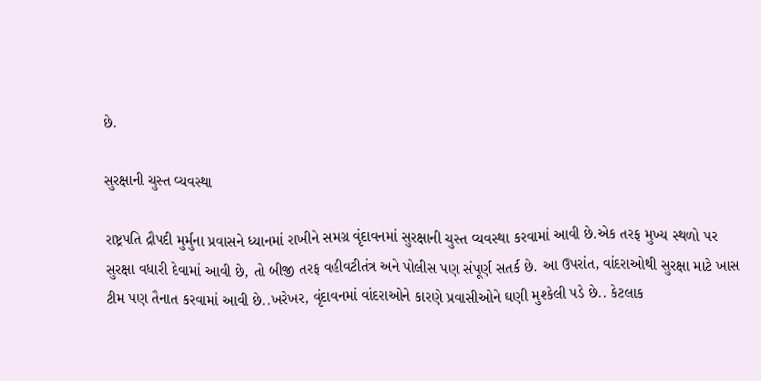છે.

સુરક્ષાની ચુસ્ત વ્યવસ્થા

રાષ્ટ્રપતિ દ્રૌપદી મુર્મુના પ્રવાસને ધ્યાનમાં રાખીને સમગ્ર વૃંદાવનમાં સુરક્ષાની ચુસ્ત વ્યવસ્થા કરવામાં આવી છે.એક તરફ મુખ્ય સ્થળો પર સુરક્ષા વધારી દેવામાં આવી છે, તો બીજી તરફ વહીવટીતંત્ર અને પોલીસ પણ સંપૂર્ણ સતર્ક છે. આ ઉપરાંત, વાંદરાઓથી સુરક્ષા માટે ખાસ ટીમ પણ તૈનાત કરવામાં આવી છે..ખરેખર, વૃંદાવનમાં વાંદરાઓને કારણે પ્રવાસીઓને ઘણી મુશ્કેલી પડે છે.. કેટલાક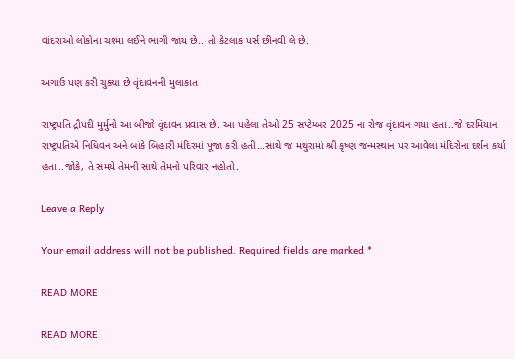વાંદરાઓ લોકોના ચશ્મા લઈને ભાગી જાય છે.. તો કેટલાક પર્સ છીનવી લે છે.

અગાઉ પણ કરી ચુક્યા છે વૃંદાવનની મુલાકાત

રાષ્ટ્રપતિ દ્રૌપદી મુર્મુનો આ બીજો વૃંદાવન પ્રવાસ છે. આ પહેલા તેઓ 25 સપ્ટેમ્બર 2025 ના રોજ વૃંદાવન ગયા હતા..જે દરમિયાન રાષ્ટ્રપતિએ નિધિવન અને બાંકે બિહારી મંદિરમાં પૂજા કરી હતી…સાથે જ મથુરામાં શ્રી કૃષ્ણ જન્મસ્થાન પર આવેલા મંદિરોના દર્શન કર્યા હતા..જોકે, તે સમયે તેમની સાથે તેમનો પરિવાર નહોતો.

Leave a Reply

Your email address will not be published. Required fields are marked *

READ MORE

READ MORE